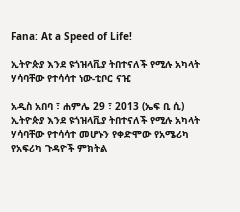Fana: At a Speed of Life!

ኢትዮጵያ እንደ ዩጎዝላቪያ ትበተናለች የሚሉ አካላት ሃሳባቸው የተሳሳተ ነው-ቲቦር ናዢ

አዲስ አበባ ፣ ሐምሌ 29 ፣ 2013 (ኤፍ ቢ ሲ) ኢትዮጵያ እንደ ዩጎዝላቪያ ትበተናለች የሚሉ አካላት ሃሳባቸው የተሳሳተ መሆኑን የቀድሞው የአሜሪካ የአፍሪካ ጉዳዮች ምክትል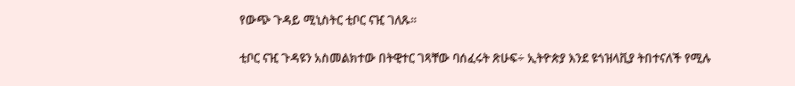የውጭ ጉዳይ ሚኒስትር ቲቦር ናዢ ገለጹ፡፡

ቲቦር ናዢ ጉዳዩን አስመልክተው በትዊተር ገጻቸው ባሰፈሩት ጽሁፍ÷ ኢትዮጵያ እንደ ዩጎዝላቪያ ትበተናለች የሚሉ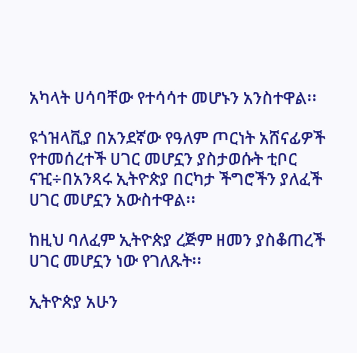አካላት ሀሳባቸው የተሳሳተ መሆኑን አንስተዋል፡፡

ዩጎዝላቪያ በአንደኛው የዓለም ጦርነት አሸናፊዎች የተመሰረተች ሀገር መሆኗን ያስታወሱት ቲቦር ናዢ÷በአንጻሩ ኢትዮጵያ በርካታ ችግሮችን ያለፈች ሀገር መሆኗን አውስተዋል፡፡

ከዚህ ባለፈም ኢትዮጵያ ረጅም ዘመን ያስቆጠረች ሀገር መሆኗን ነው የገለጹት፡፡

ኢትዮጵያ አሁን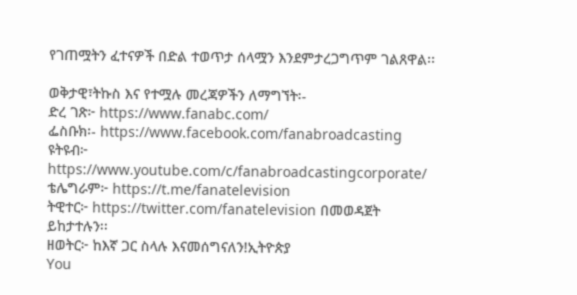የገጠሟትን ፈተናዎች በድል ተወጥታ ሰላሟን እንደምታረጋግጥም ገልጸዋል፡፡

ወቅታዊ፣ትኩስ እና የተሟሉ መረጃዎችን ለማግኘት፡-
ድረ ገጽ፦ https://www.fanabc.com/
ፌስቡክ፡- https://www.facebook.com/fanabroadcasting
ዩትዩብ፦ https://www.youtube.com/c/fanabroadcastingcorporate/
ቴሌግራም፦ https://t.me/fanatelevision
ትዊተር፦ https://twitter.com/fanatelevision በመወዳጀት ይከታተሉን፡፡
ዘወትር፦ ከእኛ ጋር ስላሉ እናመሰግናለን!ኢትዮጵያ
You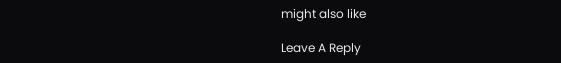might also like

Leave A Reply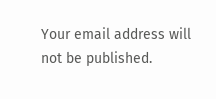Your email address will not be published.